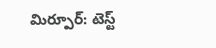మిర్పూర్: టెస్ట్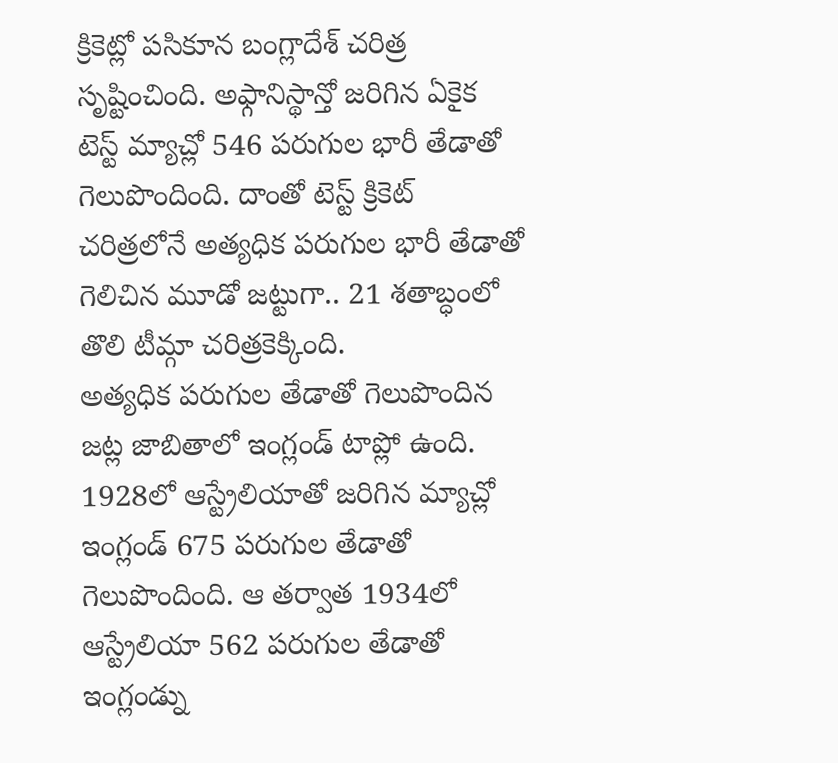క్రికెట్లో పసికూన బంగ్లాదేశ్ చరిత్ర సృష్టించింది. అఫ్గానిస్థాన్తో జరిగిన ఏకైక టెస్ట్ మ్యాచ్లో 546 పరుగుల భారీ తేడాతో గెలుపొందింది. దాంతో టెస్ట్ క్రికెట్ చరిత్రలోనే అత్యధిక పరుగుల భారీ తేడాతో గెలిచిన మూడో జట్టుగా.. 21 శతాబ్ధంలో తొలి టీమ్గా చరిత్రకెక్కింది.
అత్యధిక పరుగుల తేడాతో గెలుపొందిన జట్ల జాబితాలో ఇంగ్లండ్ టాప్లో ఉంది.
1928లో ఆస్ట్రేలియాతో జరిగిన మ్యాచ్లో ఇంగ్లండ్ 675 పరుగుల తేడాతో గెలుపొందింది. ఆ తర్వాత 1934లో ఆస్ట్రేలియా 562 పరుగుల తేడాతో ఇంగ్లండ్ను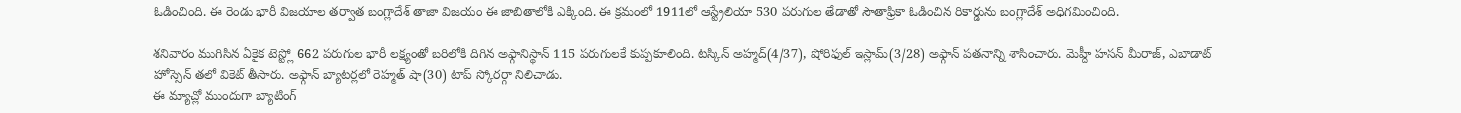ఓడించింది. ఈ రెండు భారీ విజయాల తర్వాత బంగ్లాదేశ్ తాజా విజయం ఈ జాబితాలోకి ఎక్కింది. ఈ క్రమంలో 1911లో ఆస్ట్రేలియా 530 పరుగుల తేడాతో సౌతాఫ్రికా ఓడించిన రికార్డును బంగ్లాదేశ్ అధిగమించింది.

శనివారం ముగిసిన ఏకైక టెస్ట్లో 662 పరుగుల భారీ లక్ష్యంతో బరిలోకి దిగిన అఫ్గానిస్థాన్ 115 పరుగులకే కుప్పకూలింది. టస్కిన్ అహ్మద్(4/37), షోరిఫుల్ ఇస్లామ్(3/28) అఫ్గాన్ పతనాన్ని శాసించారు. మెహ్దీ హసన్ మీరాజ్, ఎబాడాట్ హోస్సెన్ తలో వికెట్ తీసారు. అఫ్గాన్ బ్యాటర్లలో రెహ్మత్ షా(30) టాప్ స్కోరర్గా నిలిచాడు.
ఈ మ్యాచ్లో ముందుగా బ్యాటింగ్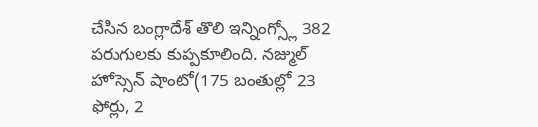చేసిన బంగ్లాదేశ్ తొలి ఇన్నింగ్స్లో 382 పరుగులకు కుప్పకూలింది. నజ్ముల్ హోస్సెన్ షాంటో(175 బంతుల్లో 23 ఫోర్లు, 2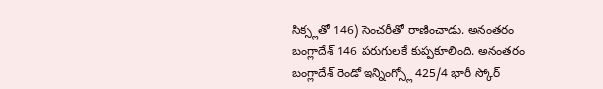సిక్స్లతో 146) సెంచరీతో రాణించాడు. అనంతరం బంగ్లాదేశ్ 146 పరుగులకే కుప్పకూలింది. అనంతరం బంగ్లాదేశ్ రెండో ఇన్నింగ్స్లో 425/4 భారీ స్కోర్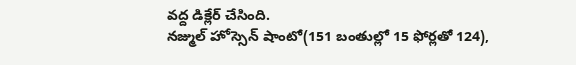వద్ద డిక్లేర్ చేసింది.
నజ్ముల్ హోస్సెన్ షాంటో(151 బంతుల్లో 15 ఫోర్లతో 124),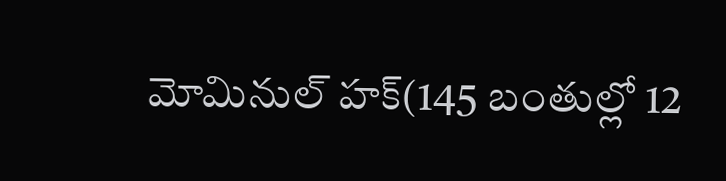మోమినుల్ హక్(145 బంతుల్లో 12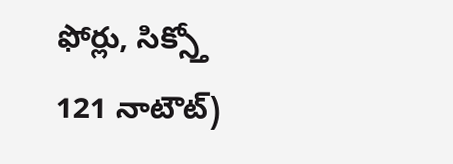ఫోర్లు, సిక్స్తో 121 నాటౌట్)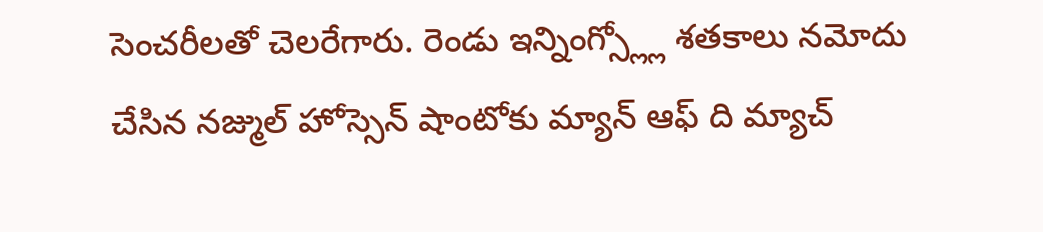సెంచరీలతో చెలరేగారు. రెండు ఇన్నింగ్స్ల్లో శతకాలు నమోదు చేసిన నజ్ముల్ హోస్సెన్ షాంటోకు మ్యాన్ ఆఫ్ ది మ్యాచ్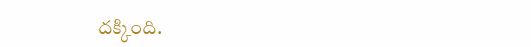దక్కింది.